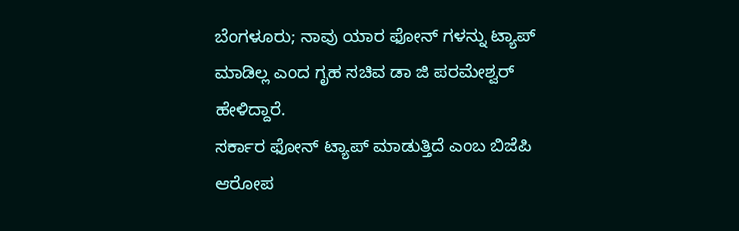ಬೆಂಗಳೂರು; ನಾವು ಯಾರ ಫೋನ್ ಗಳನ್ನು ಟ್ಯಾಪ್ ಮಾಡಿಲ್ಲ ಎಂದ ಗೃಹ ಸಚಿವ ಡಾ ಜಿ ಪರಮೇಶ್ವರ್ ಹೇಳಿದ್ದಾರೆ.
ಸರ್ಕಾರ ಫೋನ್ ಟ್ಯಾಪ್ ಮಾಡುತ್ತಿದೆ ಎಂಬ ಬಿಜೆಪಿ ಆರೋಪ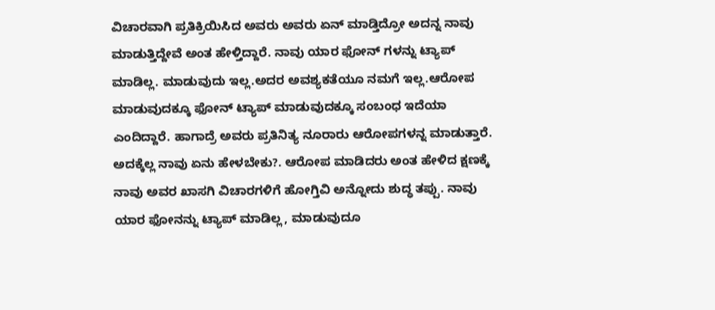ವಿಚಾರವಾಗಿ ಪ್ರತಿಕ್ರಿಯಿಸಿದ ಅವರು ಅವರು ಏನ್ ಮಾಡ್ತಿದ್ರೋ ಅದನ್ನ ನಾವು ಮಾಡುತ್ತಿದ್ದೇವೆ ಅಂತ ಹೇಳ್ತಿದ್ದಾರೆ. ನಾವು ಯಾರ ಫೋನ್ ಗಳನ್ನು ಟ್ಯಾಪ್ ಮಾಡಿಲ್ಲ. ಮಾಡುವುದು ಇಲ್ಲ.ಅದರ ಅವಶ್ಯಕತೆಯೂ ನಮಗೆ ಇಲ್ಲ.ಆರೋಪ ಮಾಡುವುದಕ್ಕೂ ಫೋನ್ ಟ್ಯಾಪ್ ಮಾಡುವುದಕ್ಕೂ ಸಂಬಂಧ ಇದೆಯಾ ಎಂದಿದ್ದಾರೆ. ಹಾಗಾದ್ರೆ ಅವರು ಪ್ರತಿನಿತ್ಯ ನೂರಾರು ಆರೋಪಗಳನ್ನ ಮಾಡುತ್ತಾರೆ. ಅದಕ್ಕೆಲ್ಲ ನಾವು ಏನು ಹೇಳಬೇಕು?. ಆರೋಪ ಮಾಡಿದರು ಅಂತ ಹೇಳಿದ ಕ್ಷಣಕ್ಕೆ ನಾವು ಅವರ ಖಾಸಗಿ ವಿಚಾರಗಳಿಗೆ ಹೋಗ್ತಿವಿ ಅನ್ನೋದು ಶುದ್ಧ ತಪ್ಪು. ನಾವು ಯಾರ ಫೋನನ್ನು ಟ್ಯಾಪ್ ಮಾಡಿಲ್ಲ, ಮಾಡುವುದೂ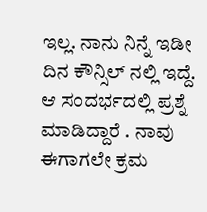ಇಲ್ಲ. ನಾನು ನಿನ್ನೆ ಇಡೀ ದಿನ ಕೌನ್ಸಿಲ್ ನಲ್ಲಿ ಇದ್ದೆ. ಆ ಸಂದರ್ಭದಲ್ಲಿ ಪ್ರಶ್ನೆ ಮಾಡಿದ್ದಾರೆ . ನಾವು ಈಗಾಗಲೇ ಕ್ರಮ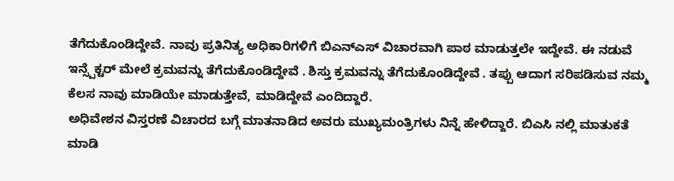ತೆಗೆದುಕೊಂಡಿದ್ದೇವೆ. ನಾವು ಪ್ರತಿನಿತ್ಯ ಅಧಿಕಾರಿಗಳಿಗೆ ಬಿಎನ್ಎಸ್ ವಿಚಾರವಾಗಿ ಪಾಠ ಮಾಡುತ್ತಲೇ ಇದ್ದೇವೆ. ಈ ನಡುವೆ ಇನ್ಸ್ಪೆಕ್ಟರ್ ಮೇಲೆ ಕ್ರಮವನ್ನು ತೆಗೆದುಕೊಂಡಿದ್ದೇವೆ . ಶಿಸ್ತು ಕ್ರಮವನ್ನು ತೆಗೆದುಕೊಂಡಿದ್ದೇವೆ . ತಪ್ಪು ಆದಾಗ ಸರಿಪಡಿಸುವ ನಮ್ಮ ಕೆಲಸ ನಾವು ಮಾಡಿಯೇ ಮಾಡುತ್ತೇವೆ, ಮಾಡಿದ್ದೇವೆ ಎಂದಿದ್ದಾರೆ.
ಅಧಿವೇಶನ ವಿಸ್ತರಣೆ ವಿಚಾರದ ಬಗ್ಗೆ ಮಾತನಾಡಿದ ಅವರು ಮುಖ್ಯಮಂತ್ರಿಗಳು ನಿನ್ನೆ ಹೇಳಿದ್ದಾರೆ. ಬಿಎಸಿ ನಲ್ಲಿ ಮಾತುಕತೆ ಮಾಡಿ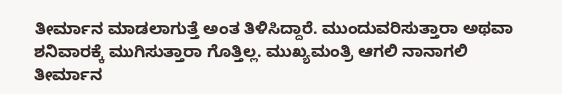ತೀರ್ಮಾನ ಮಾಡಲಾಗುತ್ತೆ ಅಂತ ತಿಳಿಸಿದ್ದಾರೆ. ಮುಂದುವರಿಸುತ್ತಾರಾ ಅಥವಾ ಶನಿವಾರಕ್ಕೆ ಮುಗಿಸುತ್ತಾರಾ ಗೊತ್ತಿಲ್ಲ. ಮುಖ್ಯಮಂತ್ರಿ ಆಗಲಿ ನಾನಾಗಲಿ ತೀರ್ಮಾನ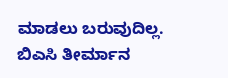ಮಾಡಲು ಬರುವುದಿಲ್ಲ. ಬಿಎಸಿ ತೀರ್ಮಾನ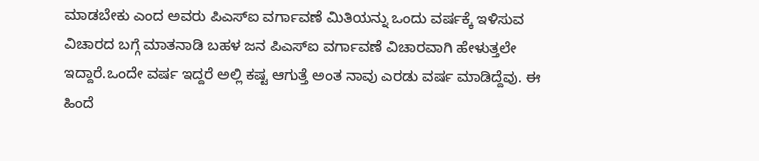ಮಾಡಬೇಕು ಎಂದ ಅವರು ಪಿಎಸ್ಐ ವರ್ಗಾವಣೆ ಮಿತಿಯನ್ನು ಒಂದು ವರ್ಷಕ್ಕೆ ಇಳಿಸುವ ವಿಚಾರದ ಬಗ್ಗೆ ಮಾತನಾಡಿ ಬಹಳ ಜನ ಪಿಎಸ್ಐ ವರ್ಗಾವಣೆ ವಿಚಾರವಾಗಿ ಹೇಳುತ್ತಲೇ ಇದ್ದಾರೆ.ಒಂದೇ ವರ್ಷ ಇದ್ದರೆ ಅಲ್ಲಿ ಕಷ್ಟ ಆಗುತ್ತೆ ಅಂತ ನಾವು ಎರಡು ವರ್ಷ ಮಾಡಿದ್ದೆವು. ಈ ಹಿಂದೆ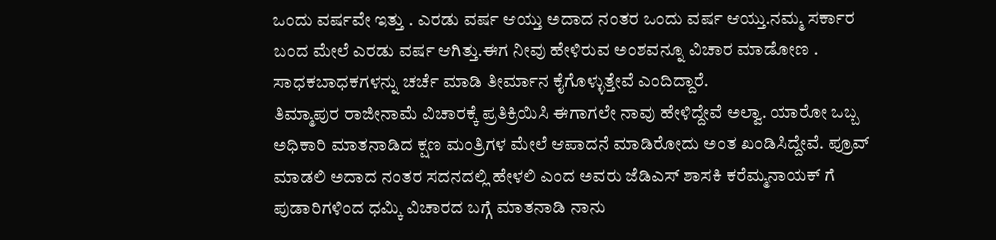ಒಂದು ವರ್ಷವೇ ಇತ್ತು . ಎರಡು ವರ್ಷ ಆಯ್ತು ಅದಾದ ನಂತರ ಒಂದು ವರ್ಷ ಆಯ್ತು.ನಮ್ಮ ಸರ್ಕಾರ ಬಂದ ಮೇಲೆ ಎರಡು ವರ್ಷ ಆಗಿತ್ತು.ಈಗ ನೀವು ಹೇಳಿರುವ ಅಂಶವನ್ನೂ ವಿಚಾರ ಮಾಡೋಣ . ಸಾಧಕಬಾಧಕಗಳನ್ನು ಚರ್ಚೆ ಮಾಡಿ ತೀರ್ಮಾನ ಕೈಗೊಳ್ಳುತ್ತೇವೆ ಎಂದಿದ್ದಾರೆ.
ತಿಮ್ಮಾಪುರ ರಾಜೀನಾಮೆ ವಿಚಾರಕ್ಕೆ ಪ್ರತಿಕ್ರಿಯಿಸಿ ಈಗಾಗಲೇ ನಾವು ಹೇಳಿದ್ದೇವೆ ಅಲ್ವಾ. ಯಾರೋ ಒಬ್ಬ ಅಧಿಕಾರಿ ಮಾತನಾಡಿದ ಕ್ಷಣ ಮಂತ್ರಿಗಳ ಮೇಲೆ ಆಪಾದನೆ ಮಾಡಿರೋದು ಅಂತ ಖಂಡಿಸಿದ್ದೇವೆ. ಪ್ರೂವ್ ಮಾಡಲಿ ಅದಾದ ನಂತರ ಸದನದಲ್ಲಿ ಹೇಳಲಿ ಎಂದ ಅವರು ಜೆಡಿಎಸ್ ಶಾಸಕಿ ಕರೆಮ್ಮನಾಯಕ್ ಗೆ ಪುಡಾರಿಗಳಿಂದ ಧಮ್ಕಿ ವಿಚಾರದ ಬಗ್ಗೆ ಮಾತನಾಡಿ ನಾನು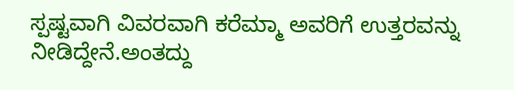ಸ್ಪಷ್ಟವಾಗಿ ವಿವರವಾಗಿ ಕರೆಮ್ಮಾ ಅವರಿಗೆ ಉತ್ತರವನ್ನು ನೀಡಿದ್ದೇನೆ.ಅಂತದ್ದು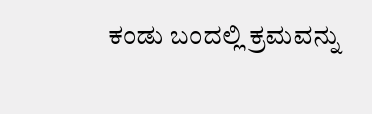ಕಂಡು ಬಂದಲ್ಲಿ ಕ್ರಮವನ್ನು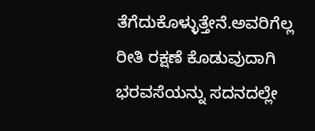ತೆಗೆದುಕೊಳ್ಳುತ್ತೇನೆ.ಅವರಿಗೆಲ್ಲ ರೀತಿ ರಕ್ಷಣೆ ಕೊಡುವುದಾಗಿ ಭರವಸೆಯನ್ನು ಸದನದಲ್ಲೇ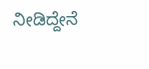ನೀಡಿದ್ದೇನೆ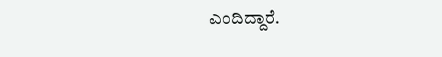ಎಂದಿದ್ದಾರೆ.